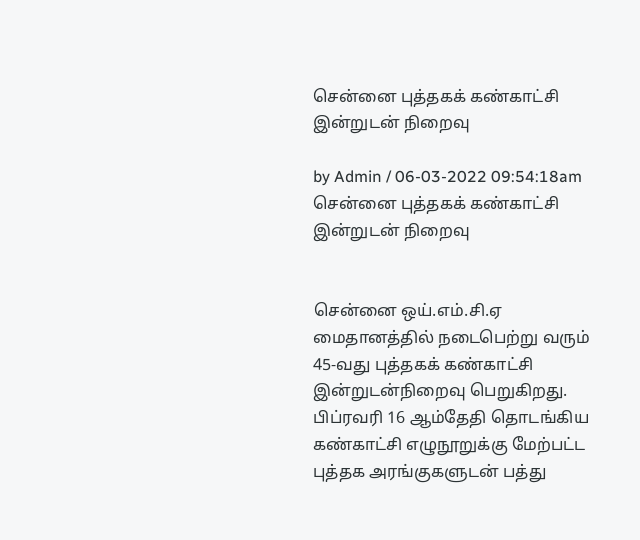சென்னை புத்தகக் கண்காட்சி இன்றுடன் நிறைவு

by Admin / 06-03-2022 09:54:18am
சென்னை புத்தகக் கண்காட்சி இன்றுடன் நிறைவு


சென்னை ஒய்.எம்.சி.ஏ மைதானத்தில் நடைபெற்று வரும் 45-வது புத்தகக் கண்காட்சி இன்றுடன்நிறைவு பெறுகிறது. பிப்ரவரி 16 ஆம்தேதி தொடங்கிய கண்காட்சி எழுநூறுக்கு மேற்பட்ட புத்தக அரங்குகளுடன் பத்து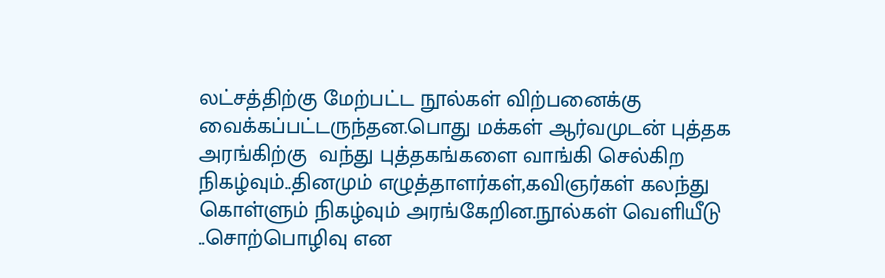லட்சத்திற்கு மேற்பட்ட நூல்கள் விற்பனைக்கு வைக்கப்பட்டருந்தன.பொது மக்கள் ஆர்வமுடன் புத்தக அரங்கிற்கு  வந்து புத்தகங்களை வாங்கி செல்கிற நிகழ்வும்..தினமும் எழுத்தாளர்கள்,கவிஞர்கள் கலந்து கொள்ளும் நிகழ்வும் அரங்கேறின.நூல்கள் வெளியீடு ..சொற்பொழிவு என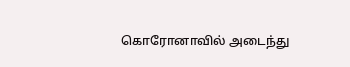கொரோனாவில் அடைந்து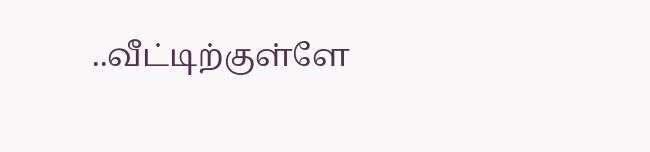..வீட்டிற்குள்ளே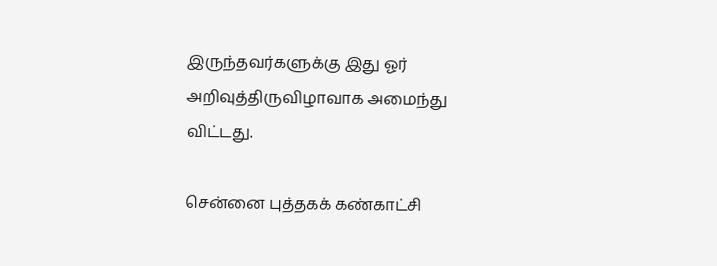இருந்தவர்களுக்கு இது ஓர் அறிவுத்திருவிழாவாக அமைந்து விட்டது.

சென்னை புத்தகக் கண்காட்சி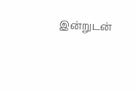இன்றுடன்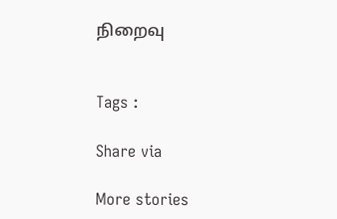நிறைவு


Tags :

Share via

More stories